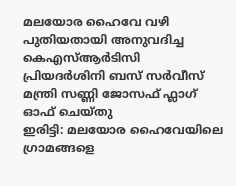മലയോര ഹൈവേ വഴി പുതിയതായി അനുവദിച്ച കെഎസ്ആർടിസി പ്രിയദർശിനി ബസ് സർവീസ് മന്ത്രി സണ്ണി ജോസഫ് ഫ്ലാഗ് ഓഫ് ചെയ്തു
ഇരിട്ടി: മലയോര ഹൈവേയിലെ ഗ്രാമങ്ങളെ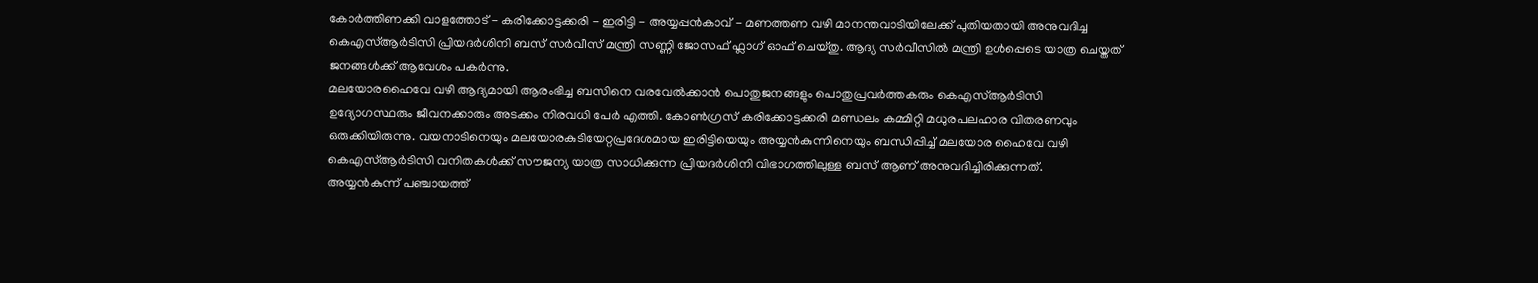കോർത്തിണക്കി വാളത്തോട് - കരിക്കോട്ടക്കരി - ഇരിട്ടി - അയ്യപ്പൻകാവ് - മണത്തണ വഴി മാനന്തവാടിയിലേക്ക് പുതിയതായി അനുവദിച്ച കെഎസ്ആർടിസി പ്രിയദർശിനി ബസ് സർവീസ് മന്ത്രി സണ്ണി ജോസഫ് ഫ്ലാഗ് ഓഫ് ചെയ്തു. ആദ്യ സർവീസിൽ മന്ത്രി ഉൾപ്പെടെ യാത്ര ചെയ്തത് ജനങ്ങൾക്ക് ആവേശം പകർന്നു.
മലയോരഹൈവേ വഴി ആദ്യമായി ആരംഭിച്ച ബസിനെ വരവേൽക്കാൻ പൊതുജനങ്ങളും പൊതുപ്രവർത്തകരും കെഎസ്ആർടിസി ഉദ്യോഗസ്ഥരും ജീവനക്കാരും അടക്കം നിരവധി പേർ എത്തി. കോൺഗ്രസ് കരിക്കോട്ടക്കരി മണ്ഡലം കമ്മിറ്റി മധുരപലഹാര വിതരണവും ഒരുക്കിയിരുന്നു. വയനാടിനെയും മലയോരകുടിയേറ്റപ്രദേശമായ ഇരിട്ടിയെയും അയ്യൻകുന്നിനെയും ബന്ധിപ്പിച്ച് മലയോര ഹൈവേ വഴി കെഎസ്ആർടിസി വനിതകൾക്ക് സൗജന്യ യാത്ര സാധിക്കുന്ന പ്രിയദർശിനി വിഭാഗത്തിലുള്ള ബസ് ആണ് അനുവദിച്ചിരിക്കുന്നത്.
അയ്യൻകുന്ന് പഞ്ചായത്ത്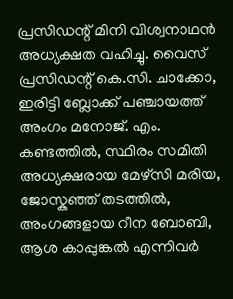പ്രസിഡന്റ് മിനി വിശ്വനാഥൻ അധ്യക്ഷത വഹിച്ചു. വൈസ് പ്രസിഡന്റ് കെ.സി. ചാക്കോ, ഇരിട്ടി ബ്ലോക്ക് പഞ്ചായത്ത് അംഗം മനോജ്. എം. കണ്ടത്തിൽ, സ്ഥിരം സമിതി അധ്യക്ഷരായ മേഴ്സി മരിയ, ജോസ്കുഞ്ഞ് തടത്തിൽ, അംഗങ്ങളായ റീന ബോബി, ആശ കാപ്പുങ്കൽ എന്നിവർ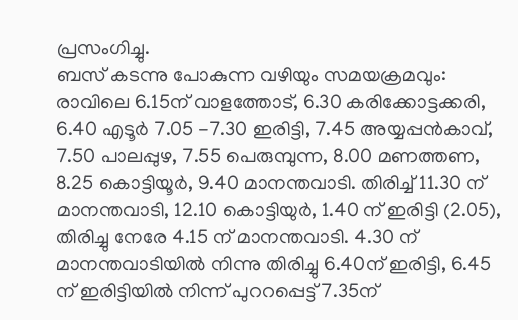പ്രസംഗിച്ചു.
ബസ് കടന്നു പോകുന്ന വഴിയും സമയക്രമവും:
രാവിലെ 6.15ന് വാളത്തോട്, 6.30 കരിക്കോട്ടക്കരി, 6.40 എടൂർ 7.05 -7.30 ഇരിട്ടി, 7.45 അയ്യപ്പൻകാവ്, 7.50 പാലപ്പുഴ, 7.55 പെരുമ്പുന്ന, 8.00 മണത്തണ, 8.25 കൊട്ടിയൂർ, 9.40 മാനന്തവാടി. തിരിച്ച് 11.30 ന് മാനന്തവാടി, 12.10 കൊട്ടിയുർ, 1.40 ന് ഇരിട്ടി (2.05), തിരിച്ചു നേരേ 4.15 ന് മാനന്തവാടി. 4.30 ന് മാനന്തവാടിയിൽ നിന്നു തിരിച്ചു 6.40ന് ഇരിട്ടി, 6.45 ന് ഇരിട്ടിയിൽ നിന്ന് പുററപ്പെട്ട് 7.35ന്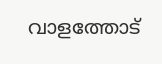വാളത്തോട്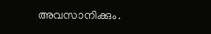അവസാനിക്കും.